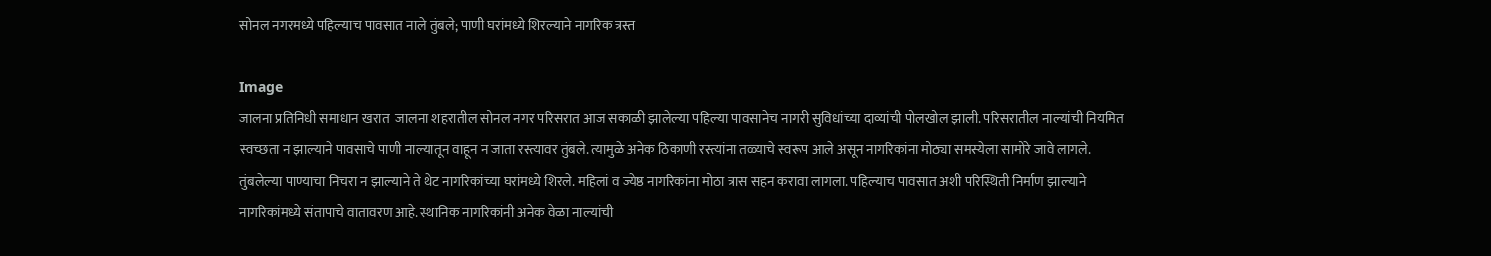सोनल नगरमध्ये पहिल्याच पावसात नाले तुंबले; पाणी घरांमध्ये शिरल्याने नागरिक त्रस्त

Image
जालना प्रतिनिधी समाधान खरात  जालना शहरातील सोनल नगर परिसरात आज सकाळी झालेल्या पहिल्या पावसानेच नागरी सुविधांच्या दाव्यांची पोलखोल झाली. परिसरातील नाल्यांची नियमित स्वच्छता न झाल्याने पावसाचे पाणी नाल्यातून वाहून न जाता रस्त्यावर तुंबले. त्यामुळे अनेक ठिकाणी रस्त्यांना तळ्याचे स्वरूप आले असून नागरिकांना मोठ्या समस्येला सामोरे जावे लागले. तुंबलेल्या पाण्याचा निचरा न झाल्याने ते थेट नागरिकांच्या घरांमध्ये शिरले. महिलां व ज्येष्ठ नागरिकांना मोठा त्रास सहन करावा लागला. पहिल्याच पावसात अशी परिस्थिती निर्माण झाल्याने नागरिकांमध्ये संतापाचे वातावरण आहे. स्थानिक नागरिकांनी अनेक वेळा नाल्यांची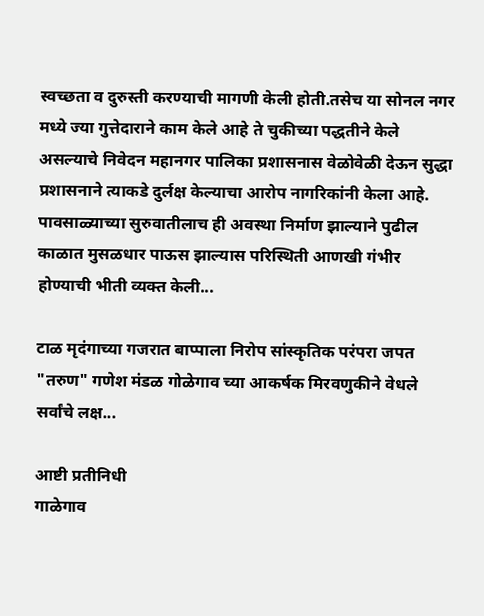स्वच्छता व दुरुस्ती करण्याची मागणी केली होती.तसेच या सोनल नगर मध्ये ज्या गुत्तेदाराने काम केले आहे ते चुकीच्या पद्धतीने केले असल्याचे निवेदन महानगर पालिका प्रशासनास वेळोवेळी देऊन सुद्धा प्रशासनाने त्याकडे दुर्लक्ष केल्याचा आरोप नागरिकांनी केला आहे. पावसाळ्याच्या सुरुवातीलाच ही अवस्था निर्माण झाल्याने पुढील काळात मुसळधार पाऊस झाल्यास परिस्थिती आणखी गंभीर होण्याची भीती व्यक्त केली...

टाळ मृदंगाच्या गजरात बाप्पाला निरोप सांस्कृतिक परंपरा जपत "तरुण" गणेश मंडळ गोळेगाव च्या आकर्षक मिरवणुकीने वेधले सर्वांचे लक्ष...

आष्टी प्रतीनिधी
गाळेगाव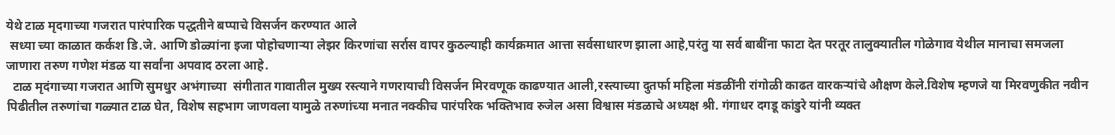येथे टाळ मृदगाच्या गजरात पारंपारिक पद्धतीने बप्पाचे विसर्जन करण्यात आले
 सध्या च्या काळात कर्कश डि.जे. आणि डोळ्यांना इजा पोहोचणाऱ्या लेझर किरणांचा सर्रास वापर कुठल्याही कार्यक्रमात आत्ता सर्वसाधारण झाला आहे,परंतु या सर्व बाबींना फाटा देत परतूर तालुक्यातील गोळेगाव येथील मानाचा समजला जाणारा तरुण गणेश मंडळ या सर्वांना अपवाद ठरला आहे.
  टाळ मृदंगाच्या गजरात आणि सुमधुर अभंगाच्या  संगीतात गावातील मुख्य रस्त्याने गणरायाची विसर्जन मिरवणूक काढण्यात आली,रस्त्याच्या दुतर्फा महिला मंडळींनी रांगोळी काढत वारकऱ्यांचे औक्षण केले.विशेष म्हणजे या मिरवणुकीत नवीन पिढीतील तरुणांचा गळ्यात टाळ घेत, विशेष सहभाग जाणवला यामुळे तरुणांच्या मनात नक्कीच पारंपरिक भक्तिभाव रुजेल असा विश्वास मंडळाचे अध्यक्ष श्री. गंगाधर दगडू कांडुरे यांनी व्यक्त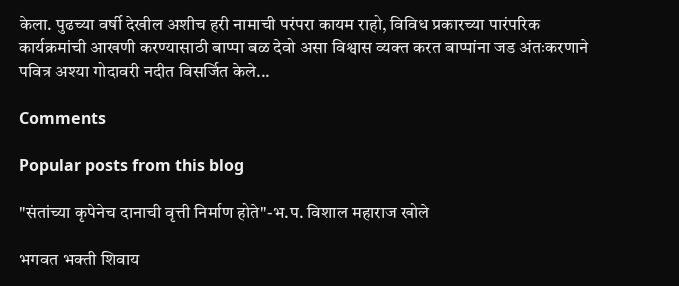केला. पुढच्या वर्षी देखील अशीच हरी नामाची परंपरा कायम राहो, विविध प्रकारच्या पारंपरिक कार्यक्रमांची आखणी करण्यासाठी बाप्पा बळ देवो असा विश्वास व्यक्त करत बाप्पांना जड अंतःकरणाने पवित्र अश्या गोदावरी नदीत विसर्जित केले...

Comments

Popular posts from this blog

"संतांच्या कृपेनेच दानाची वृत्ती निर्माण होते"-भ.प. विशाल महाराज खोले

भगवत भक्ती शिवाय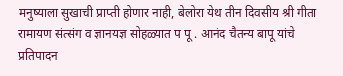मनुष्याला सुखाची प्राप्ती होणार नाही, बेलोरा येथ तीन दिवसीय श्री गीता रामायण संत्संग व ज्ञानयज्ञ सोहळ्यात प पू . आनंद चैतन्य बापू यांचे प्रतिपादन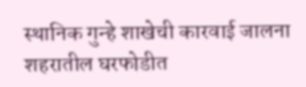स्थानिक गुन्हे शाखेची कारवाई जालना शहरातील घरफोडीत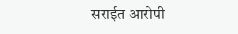सराईत आरोपी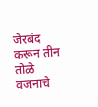जेरबंद करून तीन तोळे वजनाचे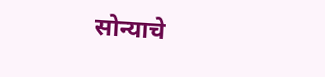सोन्याचे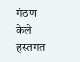गंठण केले हस्तगत